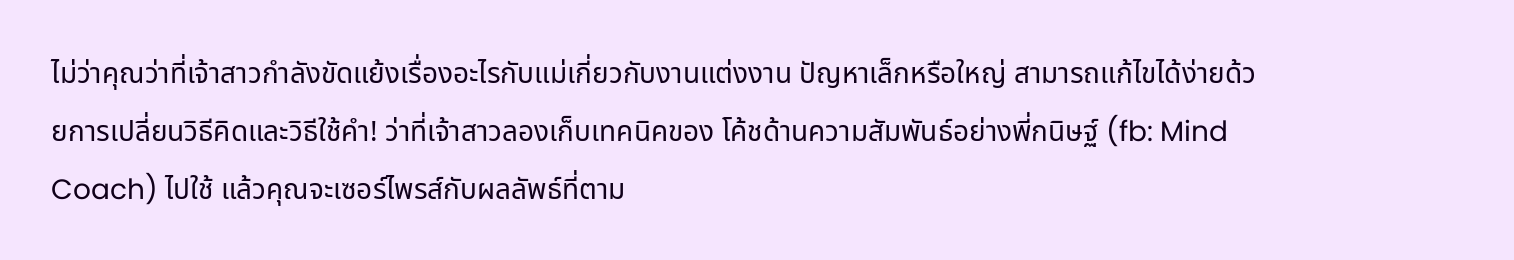ไม่ว่าคุณว่าที่เจ้าสาวกำลังขัดแย้งเรื่องอะไรกับแม่เกี่ยวกับงานแต่งงาน ปัญหาเล็กหรือใหญ่ สามารถแก้ไขได้ง่ายด้วยการเปลี่ยนวิธีคิดและวิธีใช้คำ! ว่าที่เจ้าสาวลองเก็บเทคนิคของ โค้ชด้านความสัมพันธ์อย่างพี่กนิษฐ์ (fb: Mind Coach) ไปใช้ แล้วคุณจะเซอร์ไพรส์กับผลลัพธ์ที่ตาม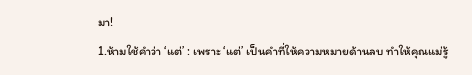มา!
1.ห้ามใช้คำว่า ‘แต่’ : เพราะ ‘แต่’ เป็นคำที่ให้ความหมายด้านลบ ทำให้คุณแม่รู้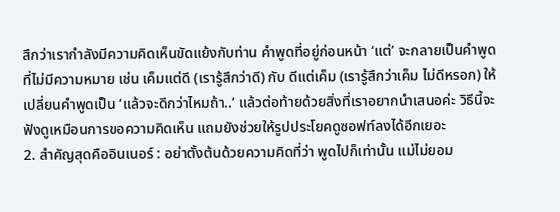สึกว่าเรากำลังมีความคิดเห็นขัดแย้งกับท่าน คำพูดที่อยู่ก่อนหน้า ‘แต่’ จะกลายเป็นคำพูดที่ไม่มีความหมาย เช่น เค็มแต่ดี (เรารู้สึกว่าดี) กับ ดีแต่เค็ม (เรารู้สึกว่าเค็ม ไม่ดีหรอก) ให้เปลี่ยนคำพูดเป็น ‘แล้วจะดีกว่าไหมถ้า..’ แล้วต่อท้ายด้วยสิ่งที่เราอยากนำเสนอค่ะ วิธีนี้จะฟังดูเหมือนการขอความคิดเห็น แถมยังช่วยให้รูปประโยคดูซอฟท์ลงได้อีกเยอะ
2. สำคัญสุดคืออินเนอร์ : อย่าตั้งต้นด้วยความคิดที่ว่า พูดไปก็เท่านั้น แม่ไม่ยอม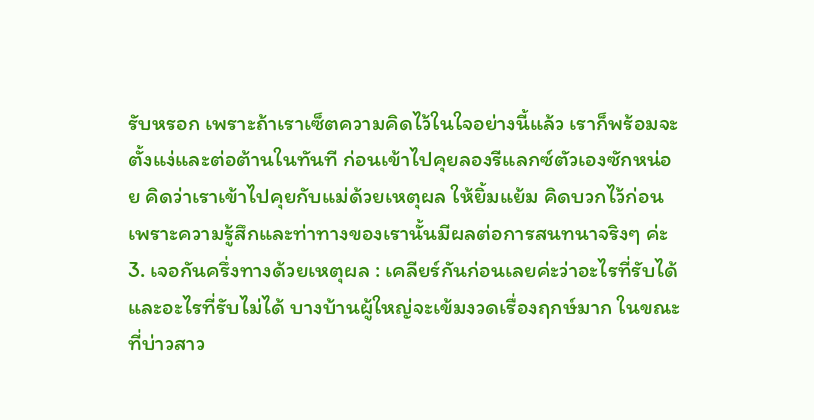รับหรอก เพราะถ้าเราเซ็ตความคิดไว้ในใจอย่างนี้แล้ว เราก็พร้อมจะตั้งแง่และต่อต้านในทันที ก่อนเข้าไปคุยลองรีแลกซ์ตัวเองซักหน่อย คิดว่าเราเข้าไปคุยกับแม่ด้วยเหตุผล ให้ยิ้มแย้ม คิดบวกไว้ก่อน เพราะความรู้สึกและท่าทางของเรานั้นมีผลต่อการสนทนาจริงๆ ค่ะ
3. เจอกันครึ่งทางด้วยเหตุผล : เคลียร์กันก่อนเลยค่ะว่าอะไรที่รับได้และอะไรที่รับไม่ได้ บางบ้านผู้ใหญ่จะเข้มงวดเรื่องฤกษ์มาก ในขณะที่บ่าวสาว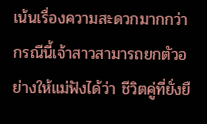เน้นเรื่องความสะดวกมากกว่า กรณีนี้เจ้าสาวสามารถยกตัวอย่างให้แม่ฟังได้ว่า ชีวิตคู่ที่ยั่งยื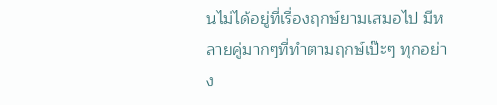นไม่ได้อยู่ที่เรื่องฤกษ์ยามเสมอไป มีหลายคู่มากๆที่ทำตามฤกษ์เป๊ะๆ ทุกอย่าง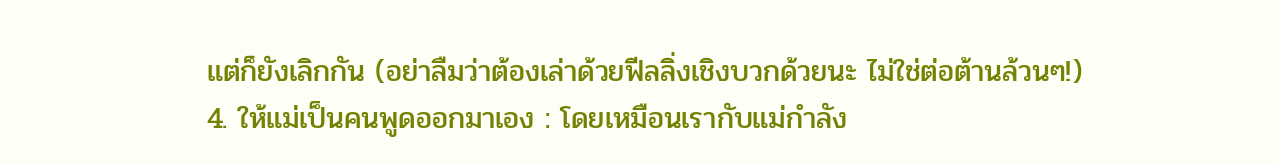แต่ก็ยังเลิกกัน (อย่าลืมว่าต้องเล่าด้วยฟีลลิ่งเชิงบวกด้วยนะ ไม่ใช่ต่อต้านล้วนๆ!)
4. ให้แม่เป็นคนพูดออกมาเอง : โดยเหมือนเรากับแม่กำลัง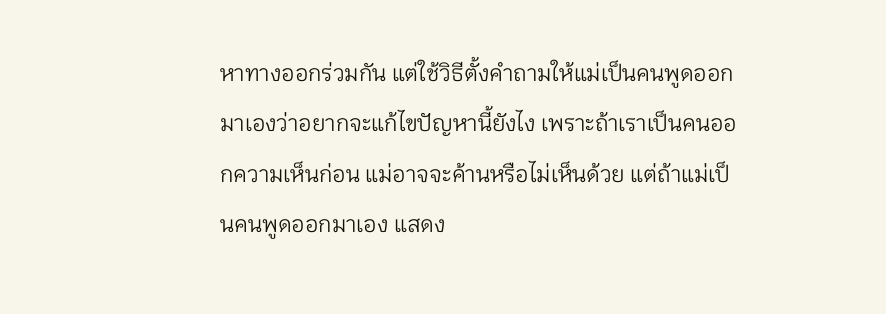หาทางออกร่วมกัน แต่ใช้วิธีตั้งคำถามให้แม่เป็นคนพูดออกมาเองว่าอยากจะแก้ไขปัญหานี้ยังไง เพราะถ้าเราเป็นคนออกความเห็นก่อน แม่อาจจะค้านหรือไม่เห็นด้วย แต่ถ้าแม่เป็นคนพูดออกมาเอง แสดง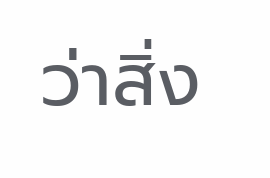ว่าสิ่ง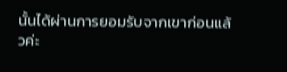นั้นได้ผ่านการยอมรับจากเขาก่อนแล้วค่ะ